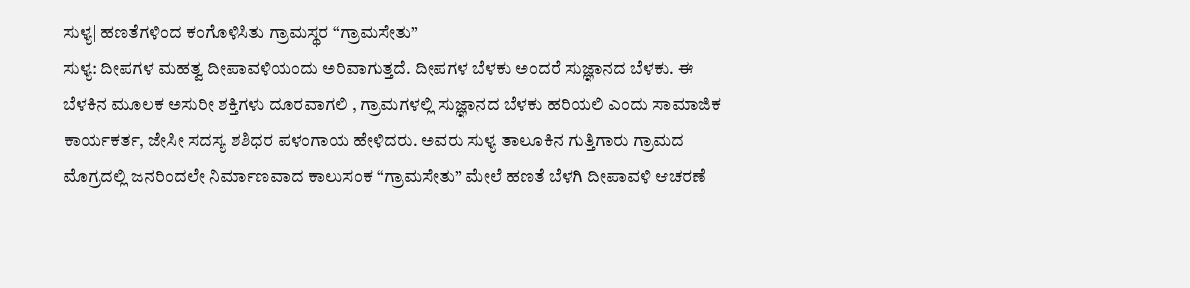ಸುಳ್ಯ| ಹಣತೆಗಳಿಂದ ಕಂಗೊಳಿಸಿತು ಗ್ರಾಮಸ್ಥರ “ಗ್ರಾಮಸೇತು”
ಸುಳ್ಯ: ದೀಪಗಳ ಮಹತ್ವ ದೀಪಾವಳಿಯಂದು ಅರಿವಾಗುತ್ತದೆ. ದೀಪಗಳ ಬೆಳಕು ಅಂದರೆ ಸುಜ್ಞಾನದ ಬೆಳಕು. ಈ ಬೆಳಕಿನ ಮೂಲಕ ಅಸುರೀ ಶಕ್ತಿಗಳು ದೂರವಾಗಲಿ , ಗ್ರಾಮಗಳಲ್ಲಿ ಸುಜ್ಞಾನದ ಬೆಳಕು ಹರಿಯಲಿ ಎಂದು ಸಾಮಾಜಿಕ ಕಾರ್ಯಕರ್ತ, ಜೇಸೀ ಸದಸ್ಯ ಶಶಿಧರ ಪಳಂಗಾಯ ಹೇಳಿದರು. ಅವರು ಸುಳ್ಯ ತಾಲೂಕಿನ ಗುತ್ತಿಗಾರು ಗ್ರಾಮದ ಮೊಗ್ರದಲ್ಲಿ ಜನರಿಂದಲೇ ನಿರ್ಮಾಣವಾದ ಕಾಲುಸಂಕ “ಗ್ರಾಮಸೇತು” ಮೇಲೆ ಹಣತೆ ಬೆಳಗಿ ದೀಪಾವಳಿ ಆಚರಣೆ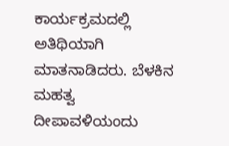ಕಾರ್ಯಕ್ರಮದಲ್ಲಿ ಅತಿಥಿಯಾಗಿ ಮಾತನಾಡಿದರು. ಬೆಳಕಿನ ಮಹತ್ವ ದೀಪಾವಳಿಯಂದು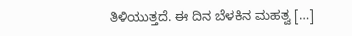ತಿಳಿಯುತ್ತದೆ. ಈ ದಿನ ಬೆಳಕಿನ ಮಹತ್ವ […]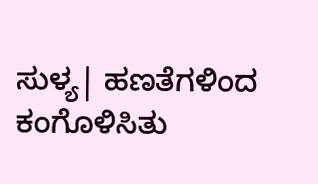ಸುಳ್ಯ| ಹಣತೆಗಳಿಂದ ಕಂಗೊಳಿಸಿತು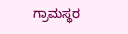ಗ್ರಾಮಸ್ಥರ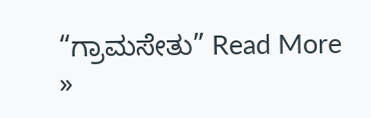“ಗ್ರಾಮಸೇತು” Read More »